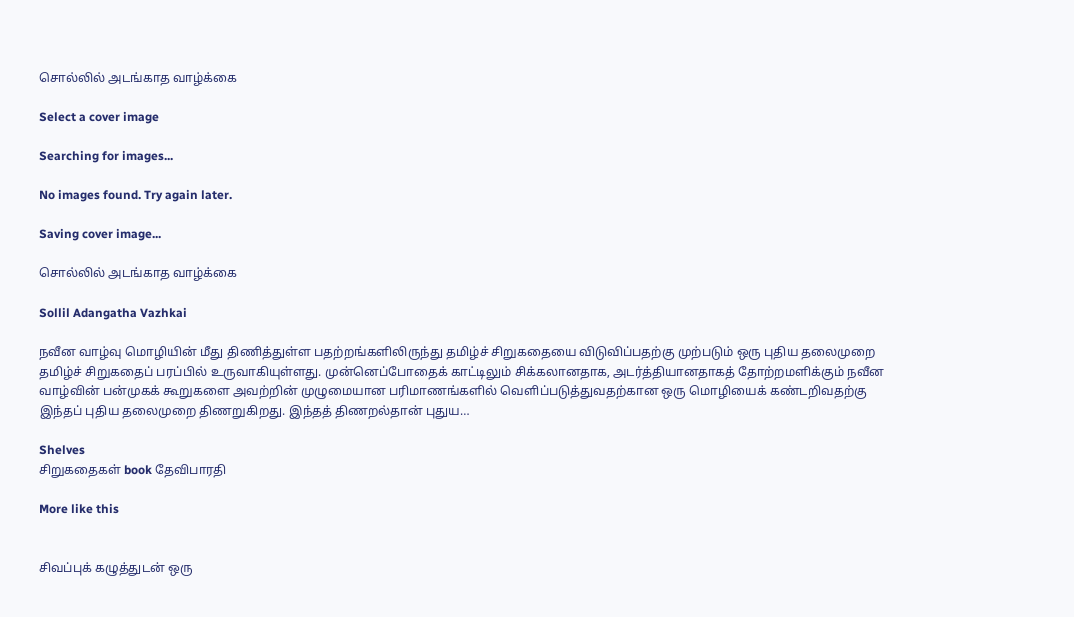சொல்லில் அடங்காத வாழ்க்கை

Select a cover image

Searching for images...

No images found. Try again later.

Saving cover image...

சொல்லில் அடங்காத வாழ்க்கை

Sollil Adangatha Vazhkai

நவீன வாழ்வு மொழியின் மீது திணித்துள்ள பதற்றங்களிலிருந்து தமிழ்ச் சிறுகதையை விடுவிப்பதற்கு முற்படும் ஒரு புதிய தலைமுறை தமிழ்ச் சிறுகதைப் பரப்பில் உருவாகியுள்ளது. முன்னெப்போதைக் காட்டிலும் சிக்கலானதாக, அடர்த்தியானதாகத் தோற்றமளிக்கும் நவீன வாழ்வின் பன்முகக் கூறுகளை அவற்றின் முழுமையான பரிமாணங்களில் வெளிப்படுத்துவதற்கான ஒரு மொழியைக் கண்டறிவதற்கு இந்தப் புதிய தலைமுறை திணறுகிறது. இந்தத் திணறல்தான் புதுய…

Shelves
சிறுகதைகள் book தேவிபாரதி

More like this


சிவப்புக் கழுத்துடன் ஒரு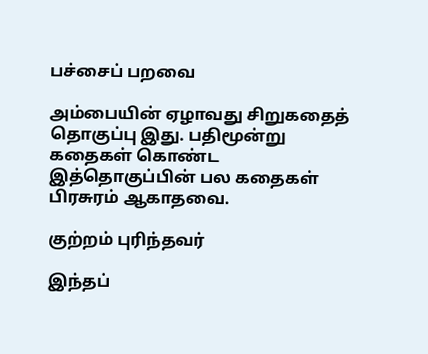பச்சைப் பறவை

அம்பையின் ஏழாவது சிறுகதைத் தொகுப்பு இது. பதிமூன்று கதைகள் கொண்ட இத்தொகுப்பின் பல கதைகள் பிரசுரம் ஆகாதவை.

குற்றம் புரிந்தவர்

இந்தப்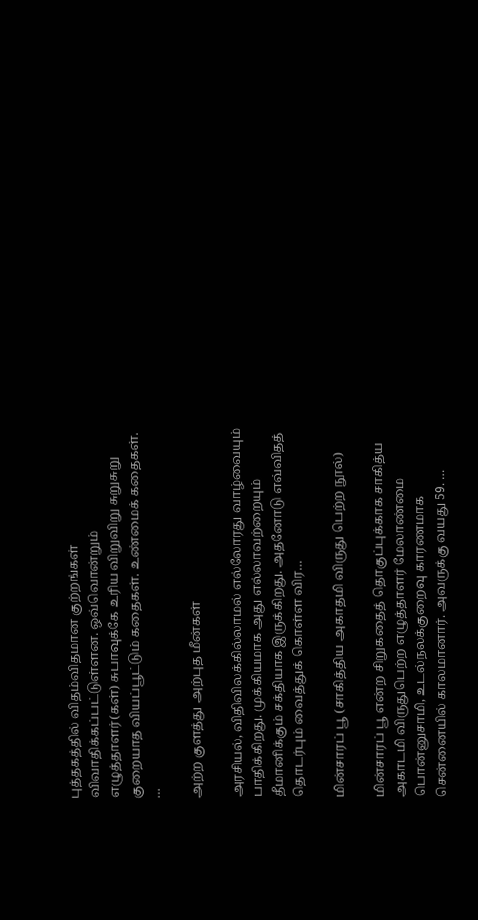புத்தகத்தில் விதம்விதமான குற்றங்கள் விவாதிக்கப்பட்டுள்ளன. ஒவ்வொன்றும் எழுத்தாளர்(கள்) சுபாவுக்கே உரிய விறுவிறு சுறுசுறு குறையாத வியப்பூட்டும் கதைகள். உண்மைக் கதைகள். …

அற்ற குளத்து அற்புத மீன்கள்

அரசியல், விதிவிலக்கில்லாமல் எல்லோரது வாழ்வையும் பாதிக்கிறது. முக்கியமாக அது எல்லாவற்றையும் தீமானிக்கும் சக்தியாக இருக்கிறது. அதனோடு எவ்விதத் தொடர்பும் வைத்துக் கொள்ள விர…

மின்சாரப் பூ (சாகித்திய அகாதமி விருது பெற்ற நூல்)

மின்சாரப் பூ என்ற சிறுகதைத் தொகுப்புக்காக சாகித்ய அகாடமி விருதுபெற்ற எழுத்தாளர் மேலாண்மை பொன்னுசாமி, உடல்நலக்குறைவு காரணமாக சென்னையில் காலமானார். அவருக்கு வயது 59. …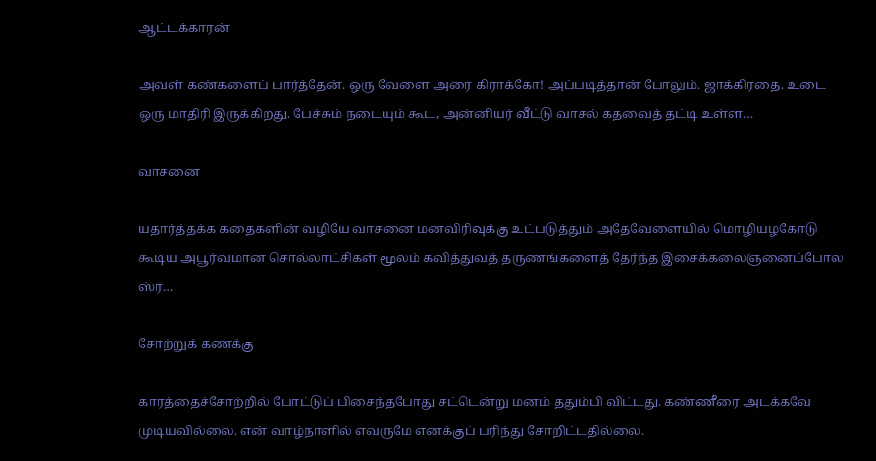ஆட்டக்காரன்

அவள் கண்களைப் பார்த்தேன். ஒரு வேளை அரை கிராக்கோ! அப்படித்தான் போலும். ஜாக்கிரதை. உடை ஒரு மாதிரி இருக்கிறது. பேச்சும் நடையும் கூட, அன்னியர் வீட்டு வாசல் கதவைத் தட்டி உள்ள…

வாசனை

யதார்த்தக்க கதைகளின் வழியே வாசனை மனவிரிவுக்கு உட்படுத்தும் அதேவேளையில் மொழியழகோடு கூடிய அபூர்வமான சொல்லாட்சிகள் மூலம் கவித்துவத் தருணங்களைத் தேர்ந்த இசைக்கலைஞனைப்போல ஸ்ர…

சோற்றுக் கணக்கு

காரத்தைச்சோற்றில் போட்டுப் பிசைந்தபோது சட்டென்று மனம் ததும்பி விட்டது. கண்ணீரை அடக்கவே முடியவில்லை. என் வாழ்நாளில் எவருமே எனக்குப் பரிந்து சோறிட்டதில்லை.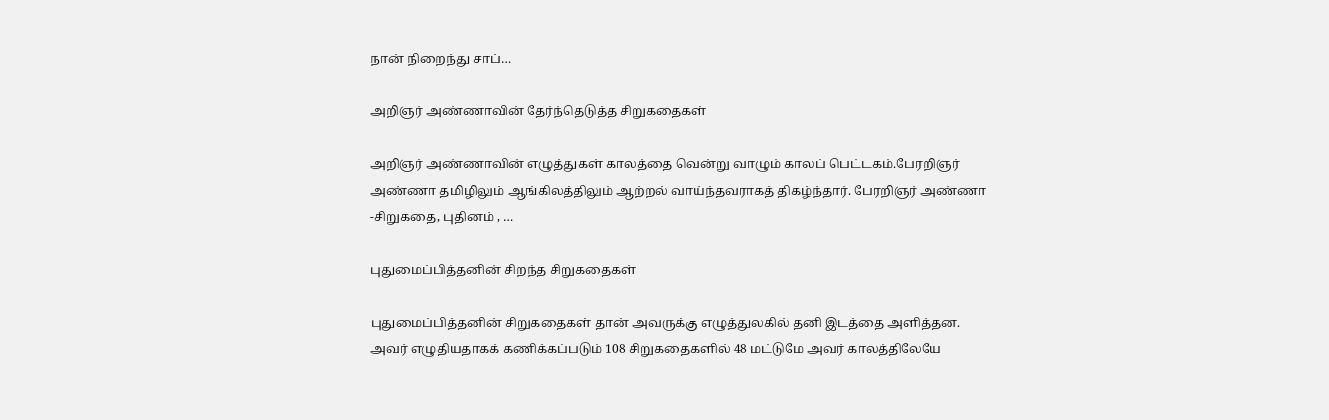நான் நிறைந்து சாப்…

அறிஞர் அண்ணாவின் தேர்ந்தெடுத்த சிறுகதைகள்

அறிஞர் அண்ணாவின் எழுத்துகள் காலத்தை வென்று வாழும் காலப் பெட்டகம்.பேரறிஞர் அண்ணா தமிழிலும் ஆங்கிலத்திலும் ஆற்றல் வாய்ந்தவராகத் திகழ்ந்தார். பேரறிஞர் அண்ணா -சிறுகதை, புதினம் , …

புதுமைப்பித்தனின் சிறந்த சிறுகதைகள்

புதுமைப்பித்தனின் சிறுகதைகள் தான் அவருக்கு எழுத்துலகில் தனி இடத்தை அளித்தன. அவர் எழுதியதாகக் கணிக்கப்படும் 108 சிறுகதைகளில் 48 மட்டுமே அவர் காலத்திலேயே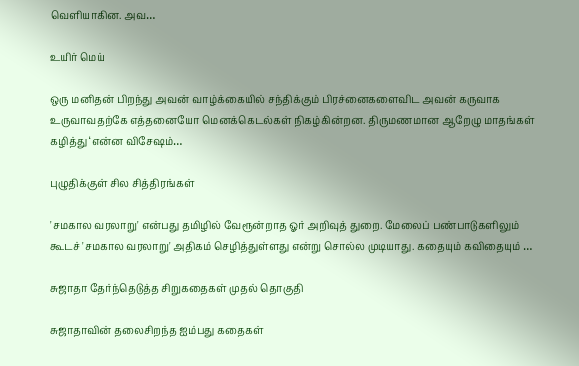வெளியாகின. அவ…

உயிர் மெய்

ஒரு மனிதன் பிறந்து அவன் வாழ்க்கையில் சந்திக்கும் பிரச்னைகளைவிட அவன் கருவாக உருவாவதற்கே எத்தனையோ மெனக்கெடல்கள் நிகழ்கின்றன. திருமணமான ஆறேழு மாதங்கள் கழித்து ‘என்ன விசேஷம்…

புழுதிக்குள் சில சித்திரங்கள்

'சமகால வரலாறு' என்பது தமிழில் வேரூன்றாத ஓர் அறிவுத் துறை. மேலைப் பண்பாடுகளிலும் கூடச் 'சமகால வரலாறு' அதிகம் செழித்துள்ளது என்று சொல்ல முடியாது. கதையும் கவிதையும் …

சுஜாதா தேர்ந்தெடுத்த சிறுகதைகள் முதல் தொகுதி

சுஜாதாவின் தலைசிறந்த ஐம்பது கதைகள்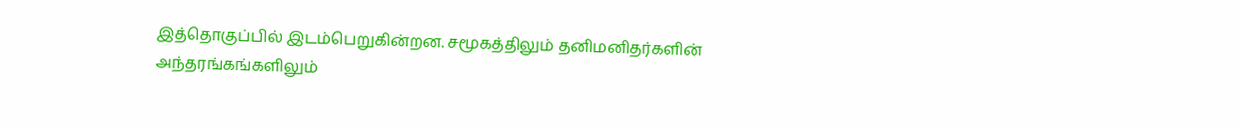இத்தொகுப்பில் இடம்பெறுகின்றன. சமூகத்திலும் தனிமனிதர்களின் அந்தரங்கங்களிலும்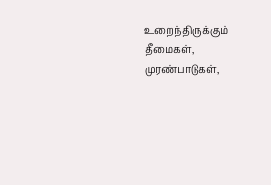உறைந்திருக்கும் தீமைகள், முரண்பாடுகள்,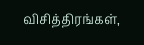விசித்திரங்கள்,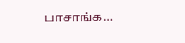பாசாங்க…